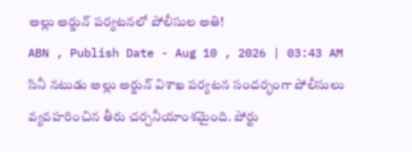అల్లు అర్జున్ పర్యటనలో పోలీసుల అతి!
ABN , Publish Date - Aug 10 , 2026 | 03:43 AM
సినీ నటుడు అల్లు అర్జున్ విశాఖ పర్యటన సందర్భంగా పోలీసులు వ్యవహరించిన తీరు చర్చనీయాంశమైంది. పోర్టు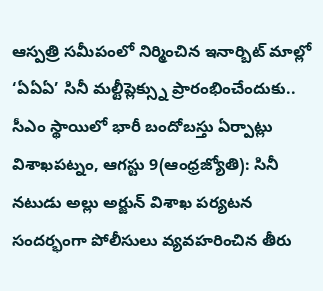ఆస్పత్రి సమీపంలో నిర్మించిన ఇనార్బిట్ మాల్లో ‘ఏఏఏ’ సినీ మల్టీప్లెక్స్ను ప్రారంభించేందుకు..
సీఎం స్థాయిలో భారీ బందోబస్తు ఏర్పాట్లు
విశాఖపట్నం, ఆగస్టు 9(ఆంధ్రజ్యోతి): సినీ నటుడు అల్లు అర్జున్ విశాఖ పర్యటన సందర్భంగా పోలీసులు వ్యవహరించిన తీరు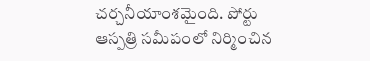చర్చనీయాంశమైంది. పోర్టు ఆస్పత్రి సమీపంలో నిర్మించిన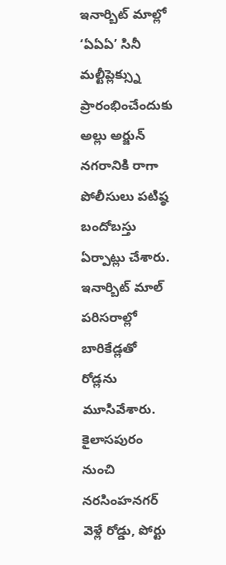ఇనార్బిట్ మాల్లో ‘ఏఏఏ’ సినీ మల్టీప్లెక్స్ను ప్రారంభించేందుకు అల్లు అర్జున్ నగరానికి రాగా పోలీసులు పటిష్ఠ బందోబస్తు ఏర్పాట్లు చేశారు. ఇనార్బిట్ మాల్ పరిసరాల్లో బారికేడ్లతో రోడ్లను మూసివేశారు. కైలాసపురం నుంచి నరసింహనగర్ వెళ్లే రోడ్డు, పోర్టు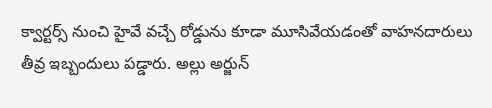క్వార్టర్స్ నుంచి హైవే వచ్చే రోడ్డును కూడా మూసివేయడంతో వాహనదారులు తీవ్ర ఇబ్బందులు పడ్డారు. అల్లు అర్జున్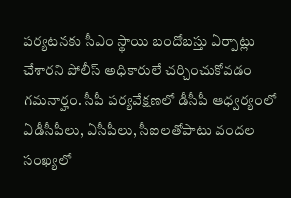పర్యటనకు సీఎం స్థాయి బందోబస్తు ఏర్పాట్లు చేశారని పోలీస్ అధికారులే చర్చించుకోవడం గమనార్హం. సీపీ పర్యవేక్షణలో డీసీపీ ఆధ్వర్యంలో ఏడీసీపీలు, ఏసీపీలు, సీఐలతోపాటు వందల సంఖ్యలో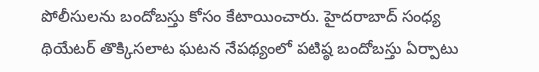పోలీసులను బందోబస్తు కోసం కేటాయించారు. హైదరాబాద్ సంధ్య థియేటర్ తొక్కిసలాట ఘటన నేపథ్యంలో పటిష్ఠ బందోబస్తు ఏర్పాటు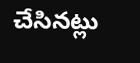చేసినట్లు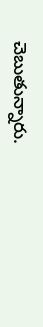చెబుతున్నారు.